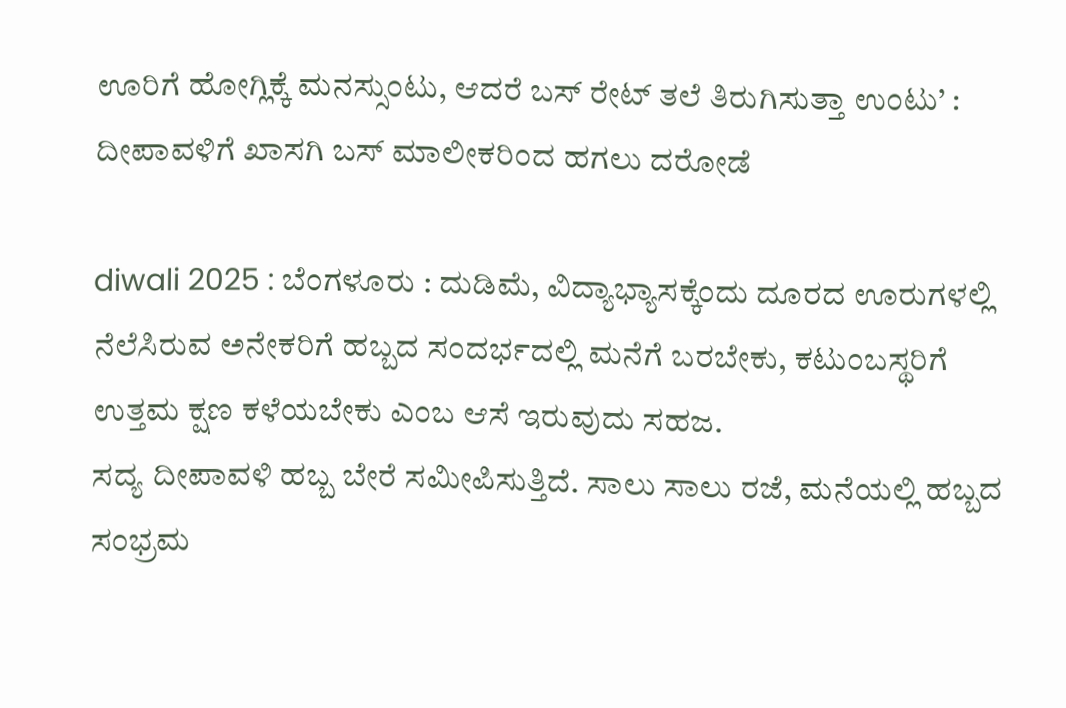ಊರಿಗೆ ಹೋಗ್ಲಿಕ್ಕೆ ಮನಸ್ಸುಂಟು, ಆದರೆ ಬಸ್ ರೇಟ್ ತಲೆ ತಿರುಗಿಸುತ್ತಾ ಉಂಟು’ : ದೀಪಾವಳಿಗೆ ಖಾಸಗಿ ಬಸ್ ಮಾಲೀಕರಿಂದ ಹಗಲು ದರೋಡೆ

diwali 2025 : ಬೆಂಗಳೂರು : ದುಡಿಮೆ, ವಿದ್ಯಾಭ್ಯಾಸಕ್ಕೆಂದು ದೂರದ ಊರುಗಳಲ್ಲಿ ನೆಲೆಸಿರುವ ಅನೇಕರಿಗೆ ಹಬ್ಬದ ಸಂದರ್ಭದಲ್ಲಿ ಮನೆಗೆ ಬರಬೇಕು, ಕಟುಂಬಸ್ಥರಿಗೆ ಉತ್ತಮ ಕ್ಷಣ ಕಳೆಯಬೇಕು ಎಂಬ ಆಸೆ ಇರುವುದು ಸಹಜ.
ಸದ್ಯ ದೀಪಾವಳಿ ಹಬ್ಬ ಬೇರೆ ಸಮೀಪಿಸುತ್ತಿದೆ. ಸಾಲು ಸಾಲು ರಜೆ, ಮನೆಯಲ್ಲಿ ಹಬ್ಬದ ಸಂಭ್ರಮ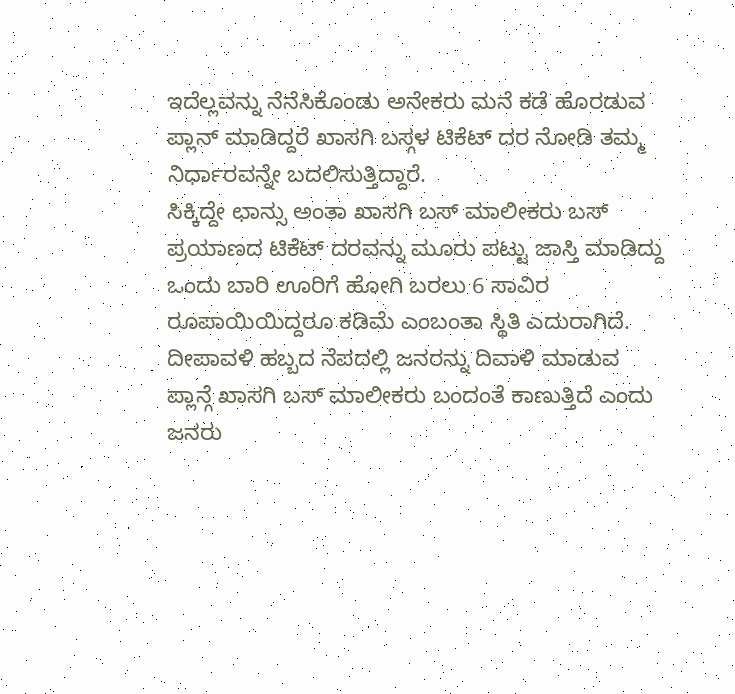ಇದೆಲ್ಲವನ್ನು ನೆನೆಸಿಕೊಂಡು ಅನೇಕರು ಮನೆ ಕಡೆ ಹೊರಡುವ ಪ್ಲಾನ್ ಮಾಡಿದ್ದರೆ ಖಾಸಗಿ ಬಸ್ಗಳ ಟಿಕೆಟ್ ದರ ನೋಡಿ ತಮ್ಮ ನಿರ್ಧಾರವನ್ನೇ ಬದಲಿಸುತ್ತಿದ್ದಾರೆ.
ಸಿಕ್ಕಿದ್ದೇ ಛಾನ್ಸು ಅಂತಾ ಖಾಸಗಿ ಬಸ್ ಮಾಲೀಕರು ಬಸ್ ಪ್ರಯಾಣದ ಟಿಕೆಟ್ ದರವನ್ನು ಮೂರು ಪಟ್ಟು ಜಾಸ್ತಿ ಮಾಡಿದ್ದು ಒಂದು ಬಾರಿ ಊರಿಗೆ ಹೋಗಿ ಬರಲು 6 ಸಾವಿರ ರೂಪಾಯಿಯಿದ್ದರೂ ಕಡಿಮೆ ಎಂಬಂತಾ ಸ್ಥಿತಿ ಎದುರಾಗಿದೆ.
ದೀಪಾವಳಿ ಹಬ್ಬದ ನೆಪದಲ್ಲಿ ಜನರನ್ನು ದಿವಾಳಿ ಮಾಡುವ ಪ್ಲಾನ್ಗೆ ಖಾಸಗಿ ಬಸ್ ಮಾಲೀಕರು ಬಂದಂತೆ ಕಾಣುತ್ತಿದೆ ಎಂದು ಜನರು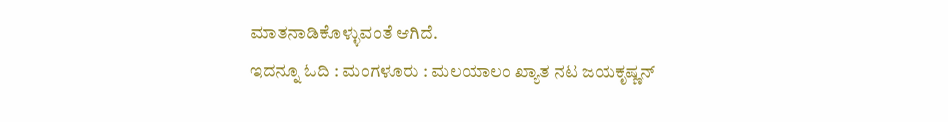ಮಾತನಾಡಿಕೊಳ್ಳುವಂತೆ ಆಗಿದೆ.
ಇದನ್ನೂ ಓದಿ : ಮಂಗಳೂರು : ಮಲಯಾಲಂ ಖ್ಯಾತ ನಟ ಜಯಕೃಷ್ಣನ್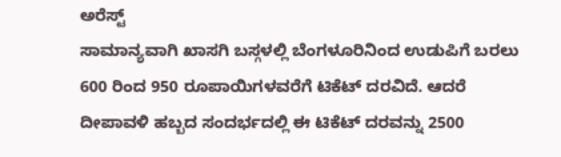ಅರೆಸ್ಟ್
ಸಾಮಾನ್ಯವಾಗಿ ಖಾಸಗಿ ಬಸ್ಗಳಲ್ಲಿ ಬೆಂಗಳೂರಿನಿಂದ ಉಡುಪಿಗೆ ಬರಲು 600 ರಿಂದ 950 ರೂಪಾಯಿಗಳವರೆಗೆ ಟಿಕೆಟ್ ದರವಿದೆ. ಆದರೆ ದೀಪಾವಳಿ ಹಬ್ಬದ ಸಂದರ್ಭದಲ್ಲಿ ಈ ಟಿಕೆಟ್ ದರವನ್ನು 2500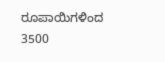ರೂಪಾಯಿಗಳಿಂದ 3500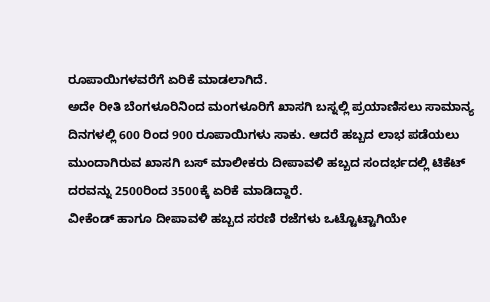ರೂಪಾಯಿಗಳವರೆಗೆ ಏರಿಕೆ ಮಾಡಲಾಗಿದೆ.
ಅದೇ ರೀತಿ ಬೆಂಗಳೂರಿನಿಂದ ಮಂಗಳೂರಿಗೆ ಖಾಸಗಿ ಬಸ್ನಲ್ಲಿ ಪ್ರಯಾಣಿಸಲು ಸಾಮಾನ್ಯ ದಿನಗಳಲ್ಲಿ 600 ರಿಂದ 900 ರೂಪಾಯಿಗಳು ಸಾಕು. ಆದರೆ ಹಬ್ಬದ ಲಾಭ ಪಡೆಯಲು ಮುಂದಾಗಿರುವ ಖಾಸಗಿ ಬಸ್ ಮಾಲೀಕರು ದೀಪಾವಳಿ ಹಬ್ಬದ ಸಂದರ್ಭದಲ್ಲಿ ಟಿಕೆಟ್ ದರವನ್ನು 2500ರಿಂದ 3500ಕ್ಕೆ ಏರಿಕೆ ಮಾಡಿದ್ದಾರೆ.
ವೀಕೆಂಡ್ ಹಾಗೂ ದೀಪಾವಳಿ ಹಬ್ಬದ ಸರಣಿ ರಜೆಗಳು ಒಟ್ಟೊಟ್ಟಾಗಿಯೇ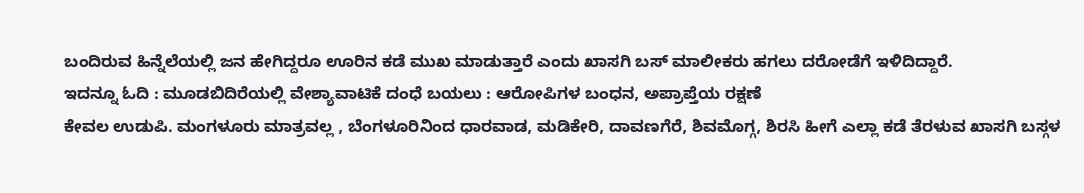ಬಂದಿರುವ ಹಿನ್ನೆಲೆಯಲ್ಲಿ ಜನ ಹೇಗಿದ್ದರೂ ಊರಿನ ಕಡೆ ಮುಖ ಮಾಡುತ್ತಾರೆ ಎಂದು ಖಾಸಗಿ ಬಸ್ ಮಾಲೀಕರು ಹಗಲು ದರೋಡೆಗೆ ಇಳಿದಿದ್ದಾರೆ.
ಇದನ್ನೂ ಓದಿ : ಮೂಡಬಿದಿರೆಯಲ್ಲಿ ವೇಶ್ಯಾವಾಟಿಕೆ ದಂಧೆ ಬಯಲು : ಆರೋಪಿಗಳ ಬಂಧನ, ಅಪ್ರಾಪ್ತೆಯ ರಕ್ಷಣೆ
ಕೇವಲ ಉಡುಪಿ. ಮಂಗಳೂರು ಮಾತ್ರವಲ್ಲ , ಬೆಂಗಳೂರಿನಿಂದ ಧಾರವಾಡ, ಮಡಿಕೇರಿ, ದಾವಣಗೆರೆ, ಶಿವಮೊಗ್ಗ, ಶಿರಸಿ ಹೀಗೆ ಎಲ್ಲಾ ಕಡೆ ತೆರಳುವ ಖಾಸಗಿ ಬಸ್ಗಳ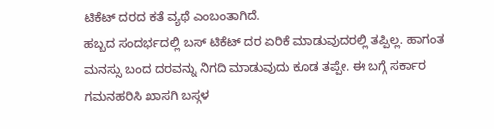ಟಿಕೆಟ್ ದರದ ಕತೆ ವ್ಯಥೆ ಎಂಬಂತಾಗಿದೆ.
ಹಬ್ಬದ ಸಂದರ್ಭದಲ್ಲಿ ಬಸ್ ಟಿಕೆಟ್ ದರ ಏರಿಕೆ ಮಾಡುವುದರಲ್ಲಿ ತಪ್ಪಿಲ್ಲ. ಹಾಗಂತ ಮನಸ್ಸು ಬಂದ ದರವನ್ನು ನಿಗದಿ ಮಾಡುವುದು ಕೂಡ ತಪ್ಪೇ. ಈ ಬಗ್ಗೆ ಸರ್ಕಾರ ಗಮನಹರಿಸಿ ಖಾಸಗಿ ಬಸ್ಗಳ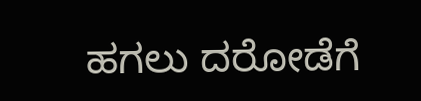ಹಗಲು ದರೋಡೆಗೆ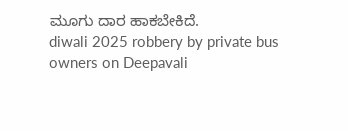ಮೂಗು ದಾರ ಹಾಕಬೇಕಿದೆ.
diwali 2025 robbery by private bus owners on Deepavali